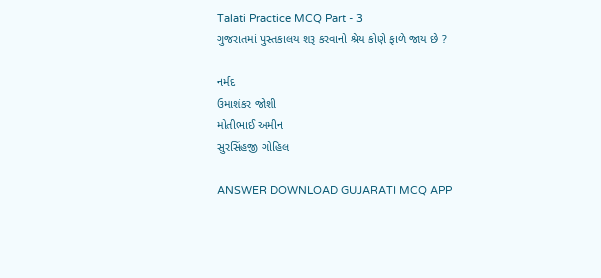Talati Practice MCQ Part - 3
ગુજરાતમાં પુસ્તકાલય શરૂ કરવાનો શ્રેય કોણે ફાળે જાય છે ?

નર્મદ
ઉમાશંકર જોશી
મોતીભાઈ અમીન
સુરસિંહજી ગોહિલ

ANSWER DOWNLOAD GUJARATI MCQ APP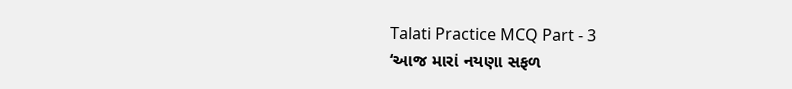Talati Practice MCQ Part - 3
‘આજ મારાં નયણા સફળ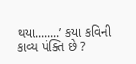થયા........’ કયા કવિની કાવ્ય પંક્તિ છે ?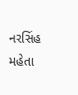નરસિંહ મહેતા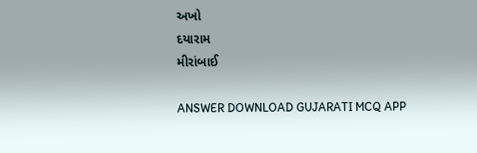અખો
દયારામ
મીરાંબાઈ

ANSWER DOWNLOAD GUJARATI MCQ APP